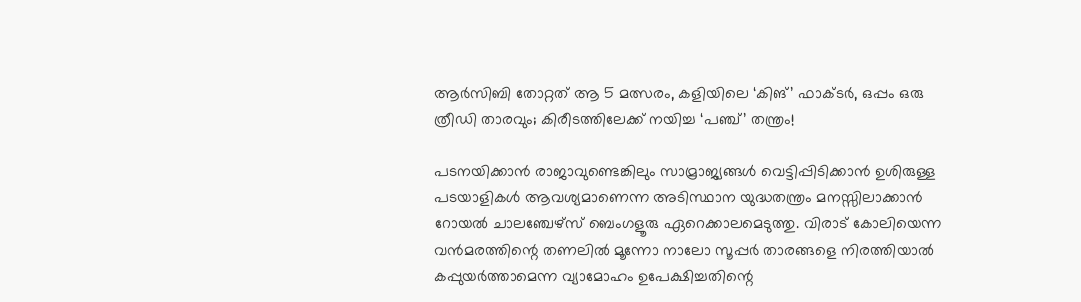ആർസിബി തോറ്റത് ആ 5 മത്സരം, കളിയിലെ ‘കിങ്’ ഫാക്ടർ, ഒപ്പം ഒരു ത്രീഡി താരവും; കിരീടത്തിലേക്ക് നയിച്ച ‘പഞ്ച്’ തന്ത്രം!

പടനയിക്കാൻ രാജാവുണ്ടെങ്കിലും സാമ്രാജ്യങ്ങൾ വെട്ടിപ്പിടിക്കാൻ ഉശിരുള്ള പടയാളികൾ ആവശ്യമാണെന്ന അടിസ്ഥാന യുദ്ധതന്ത്രം മനസ്സിലാക്കാൻ റോയൽ ചാലഞ്ചേഴ്സ് ബെംഗളൂരു ഏറെക്കാലമെടുത്തു. വിരാട് കോലിയെന്ന വൻമരത്തിന്റെ തണലിൽ മൂന്നോ നാലോ സൂപ്പർ താരങ്ങളെ നിരത്തിയാൽ കപ്പുയർത്താമെന്ന വ്യാമോഹം ഉപേക്ഷിച്ചതിന്റെ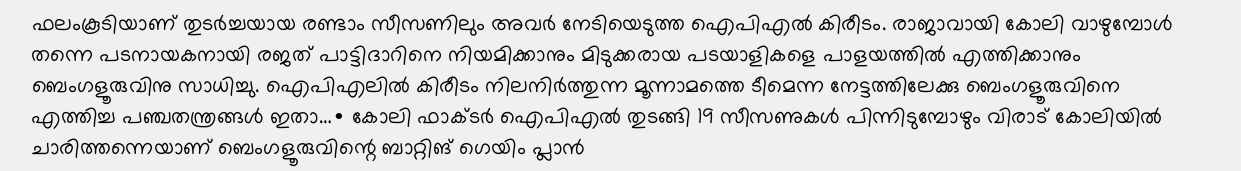ഫലംകൂടിയാണ് തുടർച്ചയായ രണ്ടാം സീസണിലും അവർ നേടിയെടുത്ത ഐപിഎൽ കിരീടം. രാജാവായി കോലി വാഴുമ്പോൾ തന്നെ പടനായകനായി രജത് പാട്ടിദാറിനെ നിയമിക്കാനും മിടുക്കരായ പടയാളികളെ പാളയത്തിൽ എത്തിക്കാനും ബെംഗളൂരുവിനു സാധിച്ചു. ഐപിഎലിൽ കിരീടം നിലനിർത്തുന്ന മൂന്നാമത്തെ ടീമെന്ന നേട്ടത്തിലേക്കു ബെംഗളൂരുവിനെ എത്തിച്ച പഞ്ചതന്ത്രങ്ങൾ ഇതാ…∙ കോലി ഫാക്ടർ ഐപിഎൽ തുടങ്ങി 19 സീസണുകൾ പിന്നിടുമ്പോഴും വിരാട് കോലിയിൽ ചാരിത്തന്നെയാണ് ബെംഗളൂരുവിന്റെ ബാറ്റിങ് ഗെയിം പ്ലാൻ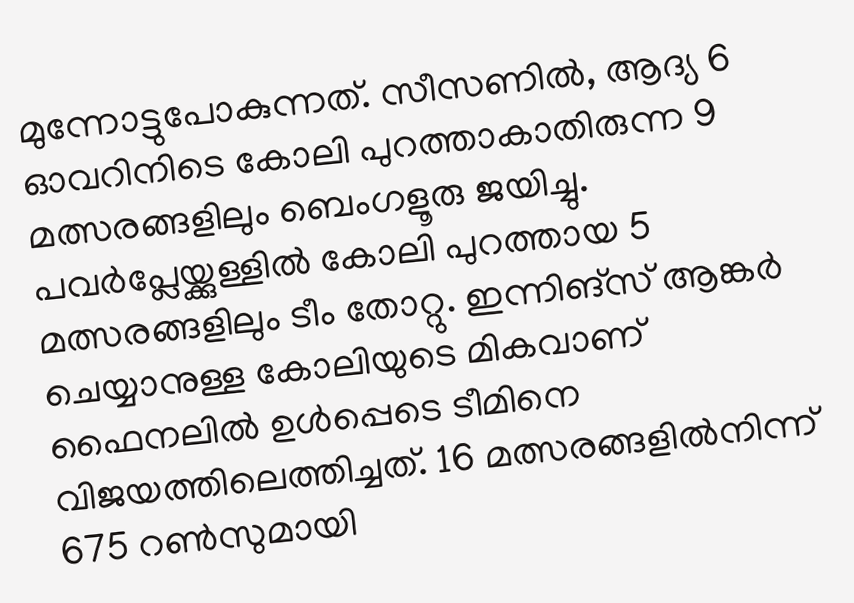മുന്നോട്ടുപോകുന്നത്. സീസണിൽ, ആദ്യ 6 ഓവറിനിടെ കോലി പുറത്താകാതിരുന്ന 9 മത്സരങ്ങളിലും ബെംഗളൂരു ജയിച്ചു. പവർപ്ലേയ്ക്കുള്ളിൽ കോലി പുറത്തായ 5 മത്സരങ്ങളിലും ടീം തോറ്റു. ഇന്നിങ്സ് ആങ്കർ ചെയ്യാനുള്ള കോലിയുടെ മികവാണ് ഫൈനലിൽ ഉൾപ്പെടെ ടീമിനെ വിജയത്തിലെത്തിച്ചത്. 16 മത്സരങ്ങളിൽനിന്ന് 675 റൺസുമായി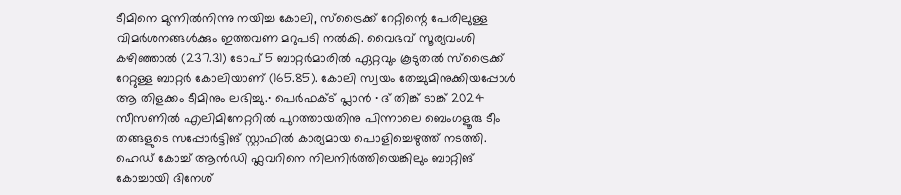ടീമിനെ മുന്നിൽനിന്നു നയിച്ച കോലി, സ്ട്രൈക്ക് റേറ്റിന്റെ പേരിലുള്ള വിമർശനങ്ങൾക്കും ഇത്തവണ മറുപടി നൽകി. വൈഭവ് സൂര്യവംശി കഴിഞ്ഞാൽ (237.31) ടോപ് 5 ബാറ്റർമാരിൽ ഏറ്റവും കൂടുതൽ സ്ട്രൈക്ക് റേറ്റുള്ള ബാറ്റർ കോലിയാണ് (165.85). കോലി സ്വയം തേച്ചുമിനുക്കിയപ്പോൾ ആ തിളക്കം ടീമിനും ലഭിച്ചു.∙ പെർഫക്ട് പ്ലാൻ ∙ ദ് തിങ്ക് ടാങ്ക് 2024 സീസണിൽ എലിമിനേറ്ററിൽ പുറത്തായതിനു പിന്നാലെ ബെംഗളൂരു ടീം തങ്ങളുടെ സപ്പോർട്ടിങ് സ്റ്റാഫിൽ കാര്യമായ പൊളിച്ചെഴുത്ത് നടത്തി. ഹെഡ് കോച്ച് ആൻഡി ഫ്ലവറിനെ നിലനിർത്തിയെങ്കിലും ബാറ്റിങ് കോച്ചായി ദിനേശ്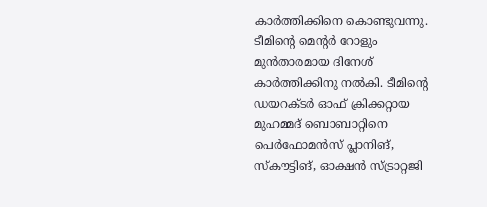കാർത്തിക്കിനെ കൊണ്ടുവന്നു. ടീമിന്റെ മെന്റർ റോളും മുൻതാരമായ ദിനേശ് കാർത്തിക്കിനു നൽകി. ടീമിന്റെ ഡയറക്ടർ ഓഫ് ക്രിക്കറ്റായ മുഹമ്മദ് ബൊബാറ്റിനെ പെർഫോമൻസ് പ്ലാനിങ്, സ്കൗട്ടിങ്, ഓക്ഷൻ സ്ട്രാറ്റജി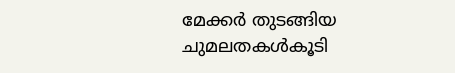മേക്കർ തുടങ്ങിയ ചുമലതകൾകൂടി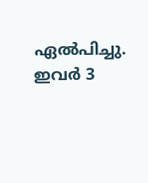ഏൽപിച്ചു. ഇവർ 3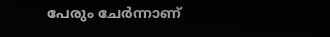പേരും ചേർന്നാണ്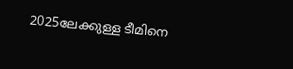2025ലേക്കുള്ള ടീമിനെ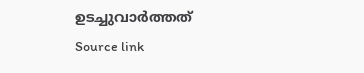ഉടച്ചുവാർത്തത്
Source link